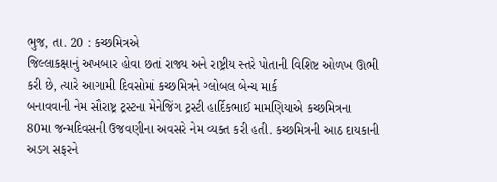ભુજ, તા. 20 : કચ્છમિત્રએ
જિલ્લાકક્ષાનું અખબાર હોવા છતાં રાજ્ય અને રાષ્ટ્રીય સ્તરે પોતાની વિશિષ્ટ ઓળખ ઊભી
કરી છે, ત્યારે આગામી દિવસોમાં કચ્છમિત્રને ગ્લોબલ બેન્ચ માર્ક
બનાવવાની નેમ સૌરાષ્ટ્ર ટ્રસ્ટના મેનેજિંગ ટ્રસ્ટી હાર્દિકભાઈ મામણિયાએ કચ્છમિત્રના
80મા જન્મદિવસની ઉજવણીના અવસરે નેમ વ્યક્ત કરી હતી. કચ્છમિત્રની આઠ દાયકાની અડગ સફરને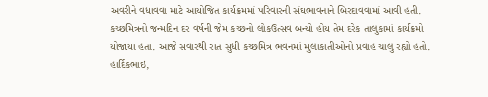અવરીને વધાવવા માટે આયોજિત કાર્યક્રમમાં પરિવારની સંઘભાવનાને બિરદાવવામાં આવી હતી.
કચ્છમિત્રનો જન્મદિન દર વર્ષની જેમ કચ્છનો લોકઉત્સવ બન્યો હોય તેમ દરેક તાલુકામાં કાર્યક્રમો
યોજાયા હતા. આજે સવારથી રાત સુધી કચ્છમિત્ર ભવનમાં મુલાકાતીઓનો પ્રવાહ ચાલુ રહ્યો હતો.
હાર્દિકભાઇ,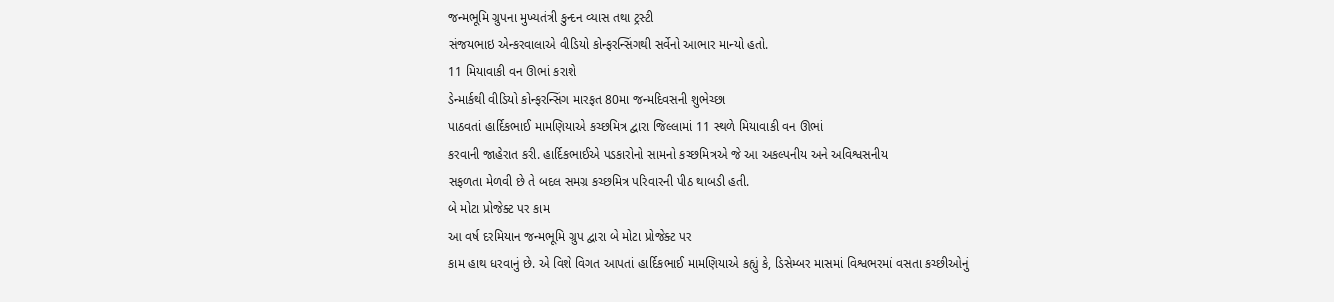જન્મભૂમિ ગ્રુપના મુખ્યતંત્રી કુન્દન વ્યાસ તથા ટ્રસ્ટી
સંજયભાઇ એન્કરવાલાએ વીડિયો કોન્ફરન્સિંગથી સર્વેનો આભાર માન્યો હતો.
11 મિયાવાકી વન ઊભાં કરાશે
ડેન્માર્કથી વીડિયો કોન્ફરન્સિંગ મારફત 80મા જન્મદિવસની શુભેચ્છા
પાઠવતાં હાર્દિકભાઈ મામણિયાએ કચ્છમિત્ર દ્વારા જિલ્લામાં 11 સ્થળે મિયાવાકી વન ઊભાં
કરવાની જાહેરાત કરી. હાર્દિકભાઈએ પડકારોનો સામનો કચ્છમિત્રએ જે આ અકલ્પનીય અને અવિશ્વસનીય
સફળતા મેળવી છે તે બદલ સમગ્ર કચ્છમિત્ર પરિવારની પીઠ થાબડી હતી.
બે મોટા પ્રોજેક્ટ પર કામ
આ વર્ષ દરમિયાન જન્મભૂમિ ગ્રુપ દ્વારા બે મોટા પ્રોજેક્ટ પર
કામ હાથ ધરવાનું છે. એ વિશે વિગત આપતાં હાર્દિકભાઈ મામણિયાએ કહ્યું કે, ડિસેમ્બર માસમાં વિશ્વભરમાં વસતા કચ્છીઓનું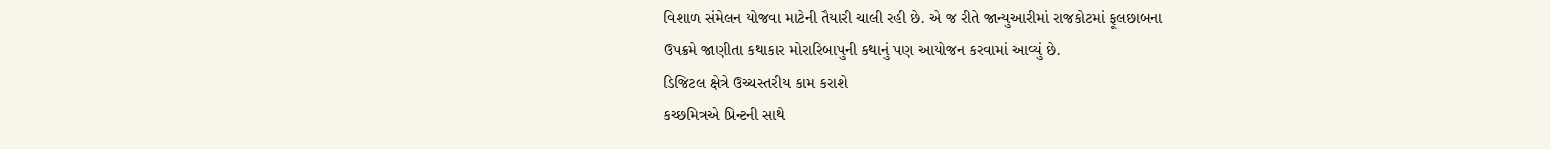વિશાળ સંમેલન યોજવા માટેની તૈયારી ચાલી રહી છે. એ જ રીતે જાન્યુઆરીમાં રાજકોટમાં ફૂલછાબના
ઉપક્રમે જાણીતા કથાકાર મોરારિબાપુની કથાનું પણ આયોજન કરવામાં આવ્યું છે.
ડિજિટલ ક્ષેત્રે ઉચ્ચસ્તરીય કામ કરાશે
કચ્છમિત્રએ પ્રિન્ટની સાથે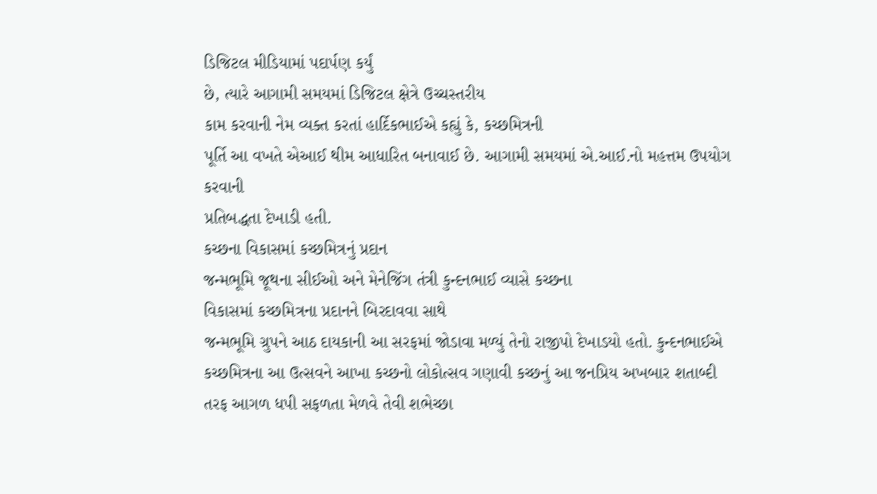ડિજિટલ મીડિયામાં પદાર્પણ કર્યું
છે, ત્યારે આગામી સમયમાં ડિજિટલ ક્ષેત્રે ઉચ્ચસ્તરીય
કામ કરવાની નેમ વ્યક્ત કરતાં હાર્દિકભાઈએ કહ્યું કે, કચ્છમિત્રની
પૂર્તિ આ વખતે એઆઈ થીમ આધારિત બનાવાઈ છે. આગામી સમયમાં એ.આઈ.નો મહત્તમ ઉપયોગ કરવાની
પ્રતિબદ્ધતા દેખાડી હતી.
કચ્છના વિકાસમાં કચ્છમિત્રનું પ્રદાન
જન્મભૂમિ જૂથના સીઈઓ અને મેનેજિંગ તંત્રી કુન્દનભાઈ વ્યાસે કચ્છના
વિકાસમાં કચ્છમિત્રના પ્રદાનને બિરદાવવા સાથે
જન્મભૂમિ ગ્રુપને આઠ દાયકાની આ સરફમાં જોડાવા મળ્યું તેનો રાજીપો દેખાડયો હતો. કુન્દનભાઈએ
કચ્છમિત્રના આ ઉત્સવને આખા કચ્છનો લોકોત્સવ ગણાવી કચ્છનું આ જનપ્રિય અખબાર શતાબ્દી
તરફ આગળ ધપી સફળતા મેળવે તેવી શભેચ્છા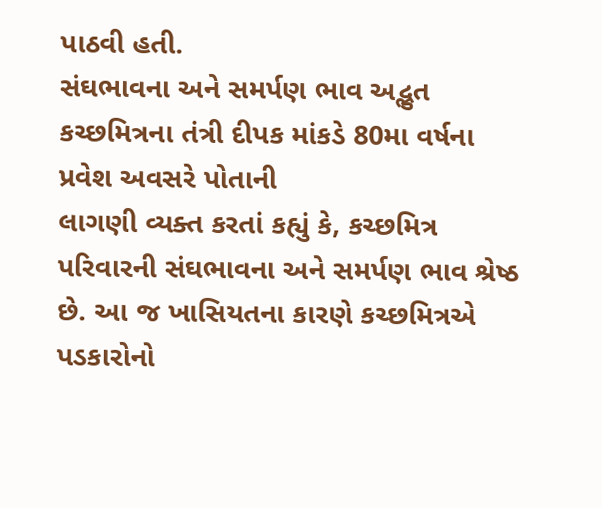પાઠવી હતી.
સંઘભાવના અને સમર્પણ ભાવ અદ્ભુત
કચ્છમિત્રના તંત્રી દીપક માંકડે 80મા વર્ષના પ્રવેશ અવસરે પોતાની
લાગણી વ્યક્ત કરતાં કહ્યું કે, કચ્છમિત્ર
પરિવારની સંઘભાવના અને સમર્પણ ભાવ શ્રેષ્ઠ છે. આ જ ખાસિયતના કારણે કચ્છમિત્રએ પડકારોનો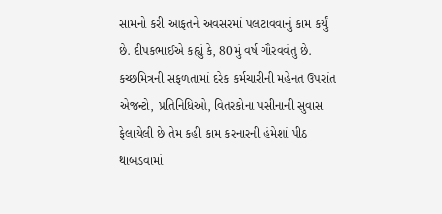સામનો કરી આફતને અવસરમાં પલટાવવાનું કામ કર્યું છે. દીપકભાઈએ કહ્યું કે, 80મું વર્ષ ગૌરવવંતુ છે. કચ્છમિત્રની સફળતામાં દરેક કર્મચારીની મહેનત ઉપરાંત
એજન્ટો, પ્રતિનિધિઓ, વિતરકોના પસીનાની સુવાસ
ફેલાયેલી છે તેમ કહી કામ કરનારની હંમેશાં પીઠ થાબડવામાં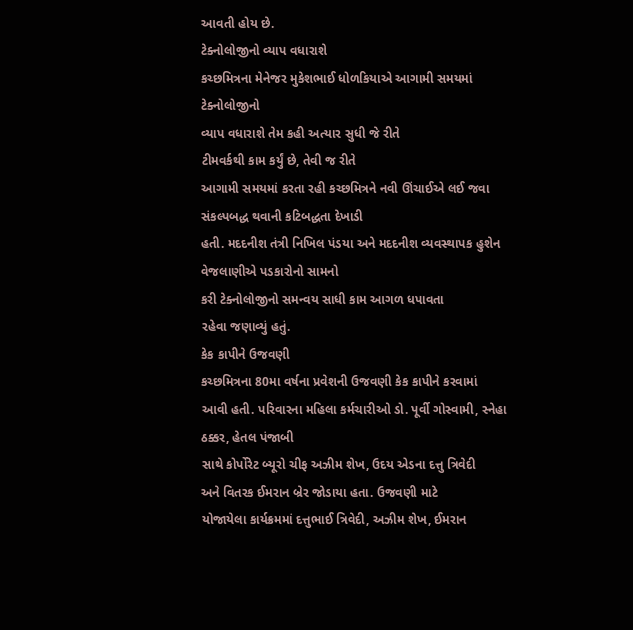આવતી હોય છે.
ટેક્નોલોજીનો વ્યાપ વધારાશે
કચ્છમિત્રના મેનેજર મુકેશભાઈ ધોળકિયાએ આગામી સમયમાં ટેક્નોલોજીનો
વ્યાપ વધારાશે તેમ કહી અત્યાર સુધી જે રીતે
ટીમવર્કથી કામ કર્યું છે, તેવી જ રીતે
આગામી સમયમાં કરતા રહી કચ્છમિત્રને નવી ઊંચાઈએ લઈ જવા સંકલ્પબદ્ધ થવાની કટિબદ્ધતા દેખાડી
હતી. મદદનીશ તંત્રી નિખિલ પંડયા અને મદદનીશ વ્યવસ્થાપક હુશેન વેજલાણીએ પડકારોનો સામનો
કરી ટેક્નોલોજીનો સમન્વય સાધી કામ આગળ ધપાવતા
રહેવા જણાવ્યું હતું.
કેક કાપીને ઉજવણી
કચ્છમિત્રના 80મા વર્ષના પ્રવેશની ઉજવણી કેક કાપીને કરવામાં
આવી હતી. પરિવારના મહિલા કર્મચારીઓ ડો. પૂર્વી ગોસ્વામી, સ્નેહા ઠક્કર, હેતલ પંજાબી
સાથે કોર્પોરેટ બ્યૂરો ચીફ અઝીમ શેખ, ઉદય એડના દત્તુ ત્રિવેદી
અને વિતરક ઈમરાન બ્રેર જોડાયા હતા. ઉજવણી માટે
યોજાયેલા કાર્યક્રમમાં દત્તુભાઈ ત્રિવેદી, અઝીમ શેખ, ઈમરાન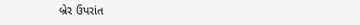બ્રેર ઉપરાંત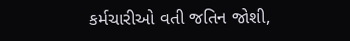કર્મચારીઓ વતી જતિન જોશી,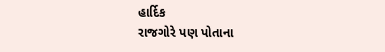હાર્દિક
રાજગોરે પણ પોતાના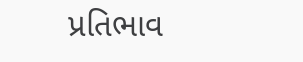પ્રતિભાવ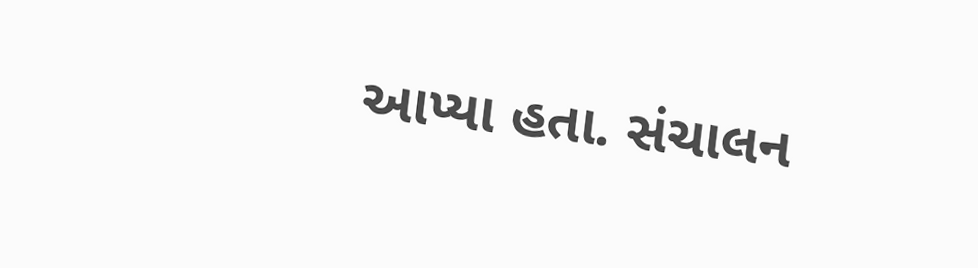આપ્યા હતા. સંચાલન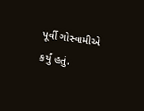પૂર્વી ગોસ્વામીએ કર્યું હતું.